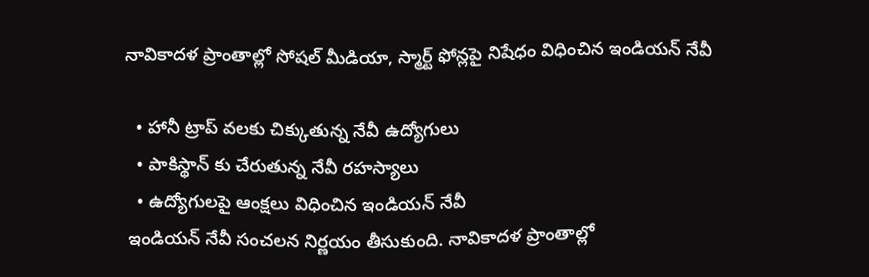నావికాదళ ప్రాంతాల్లో సోషల్ మీడియా, స్మార్ట్ ఫోన్లపై నిషేధం విధించిన ఇండియన్ నేవీ

  • హానీ ట్రాప్ వలకు చిక్కుతున్న నేవీ ఉద్యోగులు
  • పాకిస్థాన్ కు చేరుతున్న నేవీ రహస్యాలు
  • ఉద్యోగులపై ఆంక్షలు విధించిన ఇండియన్ నేవీ
ఇండియన్ నేవీ సంచలన నిర్ణయం తీసుకుంది. నావికాదళ ప్రాంతాల్లో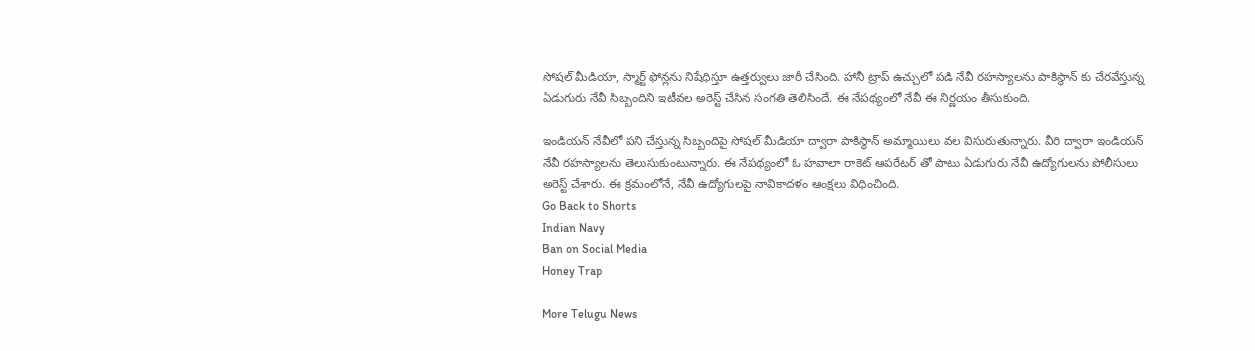సోషల్ మీడియా, స్మార్ట్ ఫోన్లను నిషేధిస్తూ ఉత్తర్వులు జారీ చేసింది. హానీ ట్రాప్ ఉచ్చులో పడి నేవీ రహస్యాలను పాకిస్థాన్ కు చేరవేస్తున్న ఏడుగురు నేవీ సిబ్బందిని ఇటీవల అరెస్ట్ చేసిన సంగతి తెలిసిందే. ఈ నేపథ్యంలో నేవీ ఈ నిర్ణయం తీసుకుంది.

ఇండియన్ నేవీలో పని చేస్తున్న సిబ్బందిపై సోషల్ మీడియా ద్వారా పాకిస్థాన్ అమ్మాయిలు వల విసురుతున్నారు. వీరి ద్వారా ఇండియన్ నేవీ రహస్యాలను తెలుసుకుంటున్నారు. ఈ నేపథ్యంలో ఓ హవాలా రాకెట్ ఆపరేటర్ తో పాటు ఏడుగురు నేవీ ఉద్యోగులను పోలీసులు అరెస్ట్ చేశారు. ఈ క్రమంలోనే, నేవీ ఉద్యోగులపై నావికాదళం ఆంక్షలు విధించింది.
Go Back to Shorts
Indian Navy
Ban on Social Media
Honey Trap

More Telugu News